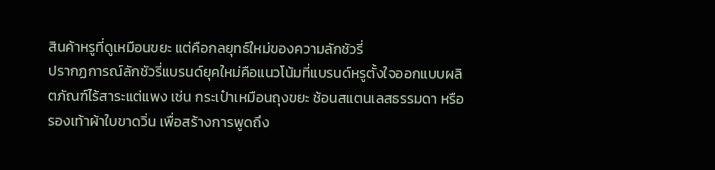สินค้าหรูที่ดูเหมือนขยะ แต่คือกลยุทธ์ใหม่ของความลักชัวรี่
ปรากฏการณ์ลักชัวรี่แบรนด์ยุคใหม่คือแนวโน้มที่แบรนด์หรูตั้งใจออกแบบผลิตภัณฑ์ไร้สาระแต่แพง เช่น กระเป๋าเหมือนถุงขยะ ช้อนสแตนเลสธรรมดา หรือรองเท้าผ้าใบขาดวิ่น เพื่อสร้างการพูดถึง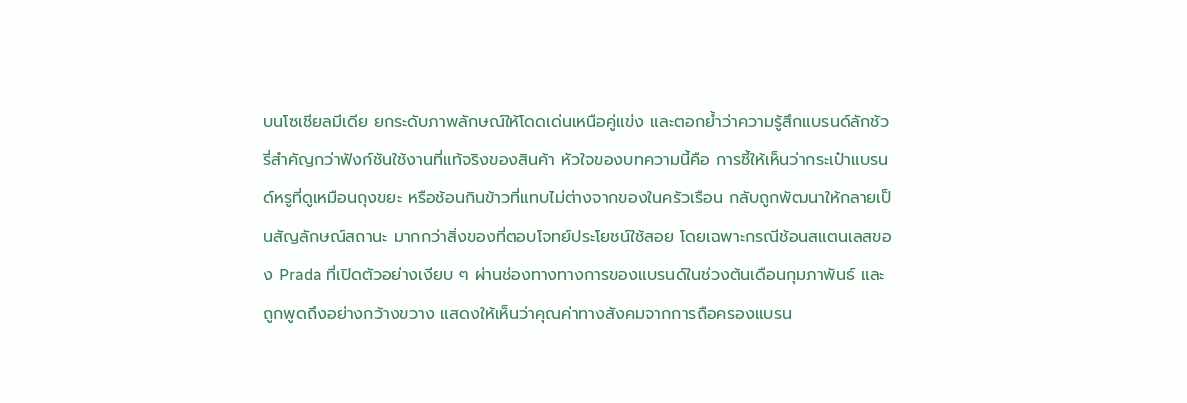บนโซเชียลมีเดีย ยกระดับภาพลักษณ์ให้โดดเด่นเหนือคู่แข่ง และตอกย้ำว่าความรู้สึกแบรนด์ลักชัวรี่สำคัญกว่าฟังก์ชันใช้งานที่แท้จริงของสินค้า หัวใจของบทความนี้คือ การชี้ให้เห็นว่ากระเป๋าแบรนด์หรูที่ดูเหมือนถุงขยะ หรือช้อนกินข้าวที่แทบไม่ต่างจากของในครัวเรือน กลับถูกพัฒนาให้กลายเป็นสัญลักษณ์สถานะ มากกว่าสิ่งของที่ตอบโจทย์ประโยชน์ใช้สอย โดยเฉพาะกรณีช้อนสแตนเลสของ Prada ที่เปิดตัวอย่างเงียบ ๆ ผ่านช่องทางทางการของแบรนด์ในช่วงต้นเดือนกุมภาพันธ์ และถูกพูดถึงอย่างกว้างขวาง แสดงให้เห็นว่าคุณค่าทางสังคมจากการถือครองแบรน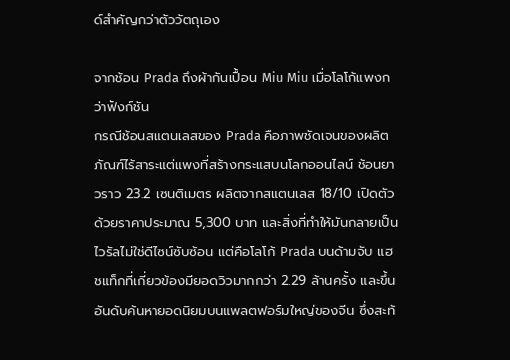ด์สำคัญกว่าตัววัตถุเอง

จากช้อน Prada ถึงผ้ากันเปื้อน Miu Miu เมื่อโลโก้แพงกว่าฟังก์ชัน
กรณีช้อนสแตนเลสของ Prada คือภาพชัดเจนของผลิตภัณฑ์ไร้สาระแต่แพงที่สร้างกระแสบนโลกออนไลน์ ช้อนยาวราว 23.2 เซนติเมตร ผลิตจากสแตนเลส 18/10 เปิดตัวด้วยราคาประมาณ 5,300 บาท และสิ่งที่ทำให้มันกลายเป็นไวรัลไม่ใช่ดีไซน์ซับซ้อน แต่คือโลโก้ Prada บนด้ามจับ แฮชแท็กที่เกี่ยวข้องมียอดวิวมากกว่า 2.29 ล้านครั้ง และขึ้นอันดับค้นหายอดนิยมบนแพลตฟอร์มใหญ่ของจีน ซึ่งสะท้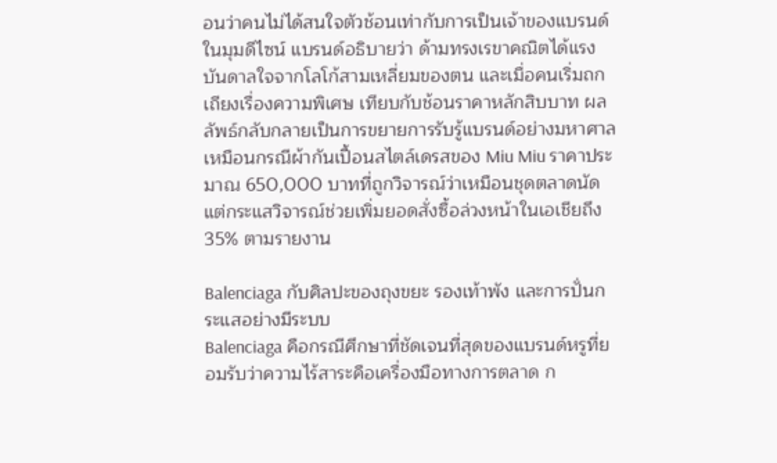อนว่าคนไม่ได้สนใจตัวช้อนเท่ากับการเป็นเจ้าของแบรนด์ ในมุมดีไซน์ แบรนด์อธิบายว่า ด้ามทรงเรขาคณิตได้แรงบันดาลใจจากโลโก้สามเหลี่ยมของตน และเมื่อคนเริ่มถกเถียงเรื่องความพิเศษ เทียบกับช้อนราคาหลักสิบบาท ผลลัพธ์กลับกลายเป็นการขยายการรับรู้แบรนด์อย่างมหาศาล เหมือนกรณีผ้ากันเปื้อนสไตล์เดรสของ Miu Miu ราคาประมาณ 650,000 บาทที่ถูกวิจารณ์ว่าเหมือนชุดตลาดนัด แต่กระแสวิจารณ์ช่วยเพิ่มยอดสั่งซื้อล่วงหน้าในเอเชียถึง 35% ตามรายงาน

Balenciaga กับศิลปะของถุงขยะ รองเท้าพัง และการปั่นกระแสอย่างมีระบบ
Balenciaga คือกรณีศึกษาที่ชัดเจนที่สุดของแบรนด์หรูที่ยอมรับว่าความไร้สาระคือเครื่องมือทางการตลาด ก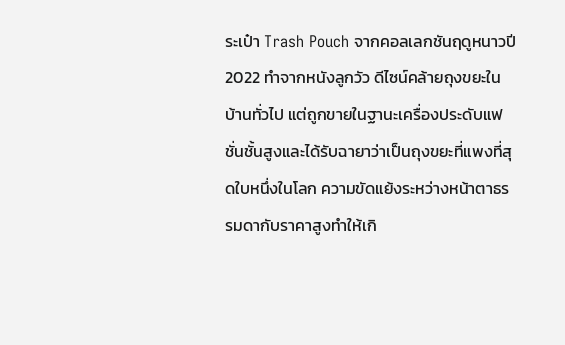ระเป๋า Trash Pouch จากคอลเลกชันฤดูหนาวปี 2022 ทำจากหนังลูกวัว ดีไซน์คล้ายถุงขยะในบ้านทั่วไป แต่ถูกขายในฐานะเครื่องประดับแฟชั่นชั้นสูงและได้รับฉายาว่าเป็นถุงขยะที่แพงที่สุดใบหนึ่งในโลก ความขัดแย้งระหว่างหน้าตาธรรมดากับราคาสูงทำให้เกิ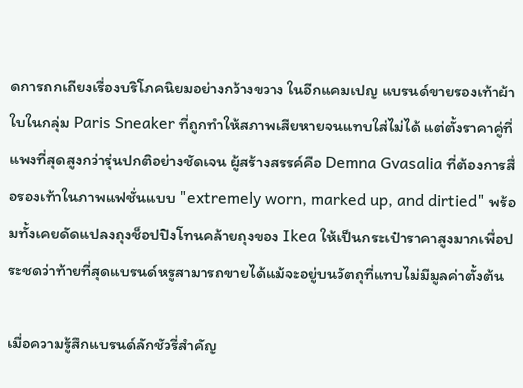ดการถกเถียงเรื่องบริโภคนิยมอย่างกว้างขวาง ในอีกแคมเปญ แบรนด์ขายรองเท้าผ้าใบในกลุ่ม Paris Sneaker ที่ถูกทำให้สภาพเสียหายจนแทบใส่ไม่ได้ แต่ตั้งราคาคู่ที่แพงที่สุดสูงกว่ารุ่นปกติอย่างชัดเจน ผู้สร้างสรรค์คือ Demna Gvasalia ที่ต้องการสื่อรองเท้าในภาพแฟชั่นแบบ "extremely worn, marked up, and dirtied" พร้อมทั้งเคยดัดแปลงถุงช็อปปิงโทนคล้ายถุงของ Ikea ให้เป็นกระเป๋าราคาสูงมากเพื่อประชดว่าท้ายที่สุดแบรนด์หรูสามารถขายได้แม้จะอยู่บนวัตถุที่แทบไม่มีมูลค่าตั้งต้น

เมื่อความรู้สึกแบรนด์ลักชัวรี่สำคัญ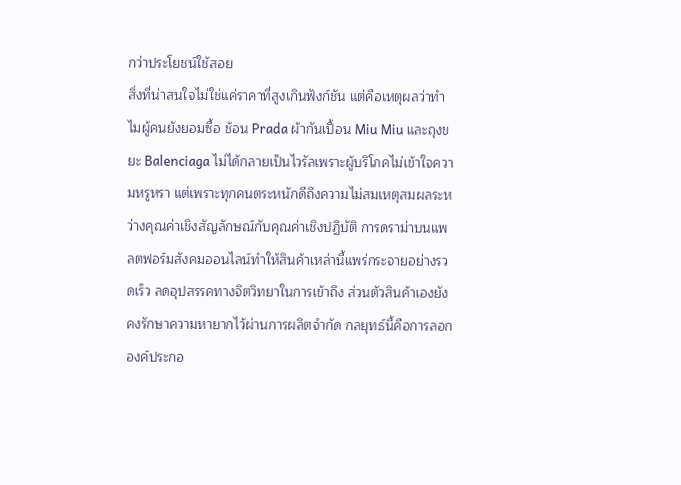กว่าประโยชน์ใช้สอย
สิ่งที่น่าสนใจไม่ใช่แค่ราคาที่สูงเกินฟังก์ชัน แต่คือเหตุผลว่าทำไมผู้คนยังยอมซื้อ ช้อน Prada ผ้ากันเปื้อน Miu Miu และถุงขยะ Balenciaga ไม่ได้กลายเป็นไวรัลเพราะผู้บริโภคไม่เข้าใจความหรูหรา แต่เพราะทุกคนตระหนักดีถึงความไม่สมเหตุสมผลระหว่างคุณค่าเชิงสัญลักษณ์กับคุณค่าเชิงปฏิบัติ การดราม่าบนแพลตฟอร์มสังคมออนไลน์ทำให้สินค้าเหล่านี้แพร่กระจายอย่างรวดเร็ว ลดอุปสรรคทางจิตวิทยาในการเข้าถึง ส่วนตัวสินค้าเองยังคงรักษาความหายากไว้ผ่านการผลิตจำกัด กลยุทธ์นี้คือการลอกองค์ประกอ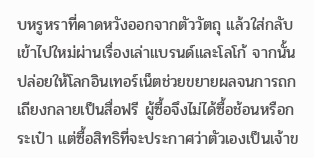บหรูหราที่คาดหวังออกจากตัววัตถุ แล้วใส่กลับเข้าไปใหม่ผ่านเรื่องเล่าแบรนด์และโลโก้ จากนั้นปล่อยให้โลกอินเทอร์เน็ตช่วยขยายผลจนการถกเถียงกลายเป็นสื่อฟรี ผู้ซื้อจึงไม่ได้ซื้อช้อนหรือกระเป๋า แต่ซื้อสิทธิที่จะประกาศว่าตัวเองเป็นเจ้าข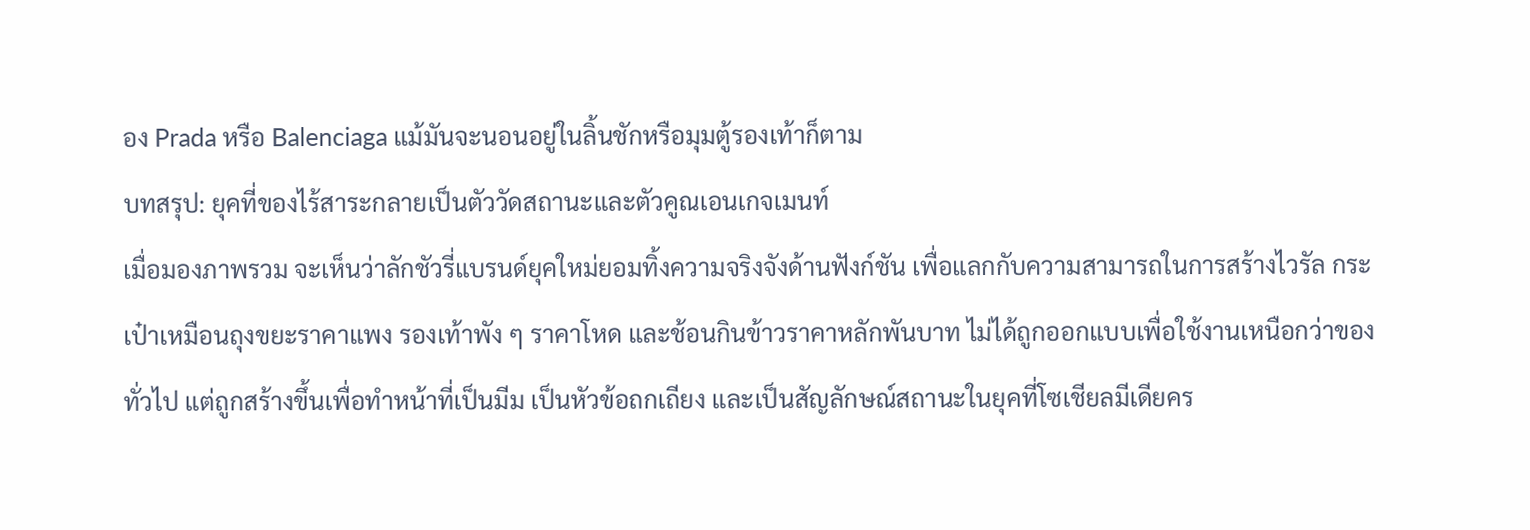อง Prada หรือ Balenciaga แม้มันจะนอนอยู่ในลิ้นชักหรือมุมตู้รองเท้าก็ตาม
บทสรุป: ยุคที่ของไร้สาระกลายเป็นตัววัดสถานะและตัวคูณเอนเกจเมนท์
เมื่อมองภาพรวม จะเห็นว่าลักชัวรี่แบรนด์ยุคใหม่ยอมทิ้งความจริงจังด้านฟังก์ชัน เพื่อแลกกับความสามารถในการสร้างไวรัล กระเป๋าเหมือนถุงขยะราคาแพง รองเท้าพัง ๆ ราคาโหด และช้อนกินข้าวราคาหลักพันบาท ไม่ได้ถูกออกแบบเพื่อใช้งานเหนือกว่าของทั่วไป แต่ถูกสร้างขึ้นเพื่อทำหน้าที่เป็นมีม เป็นหัวข้อถกเถียง และเป็นสัญลักษณ์สถานะในยุคที่โซเชียลมีเดียคร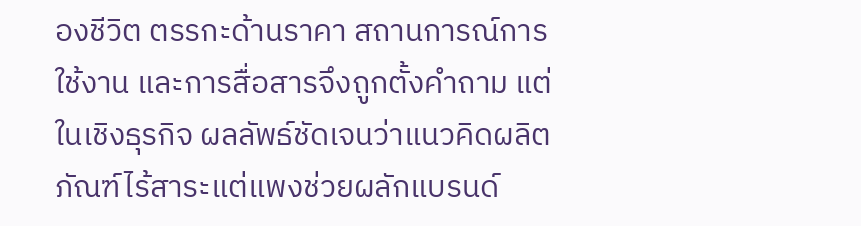องชีวิต ตรรกะด้านราคา สถานการณ์การใช้งาน และการสื่อสารจึงถูกตั้งคำถาม แต่ในเชิงธุรกิจ ผลลัพธ์ชัดเจนว่าแนวคิดผลิตภัณฑ์ไร้สาระแต่แพงช่วยผลักแบรนด์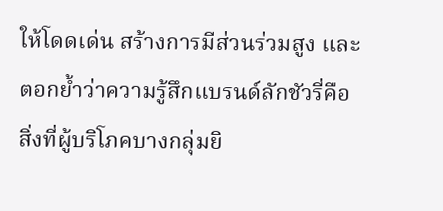ให้โดดเด่น สร้างการมีส่วนร่วมสูง และตอกย้ำว่าความรู้สึกแบรนด์ลักชัวรี่คือสิ่งที่ผู้บริโภคบางกลุ่มยิ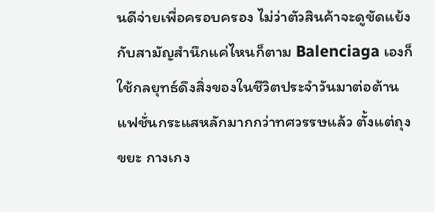นดีจ่ายเพื่อครอบครอง ไม่ว่าตัวสินค้าจะดูขัดแย้งกับสามัญสำนึกแค่ไหนก็ตาม Balenciaga เองก็ใช้กลยุทธ์ดึงสิ่งของในชีวิตประจำวันมาต่อต้านแฟชั่นกระแสหลักมากกว่าทศวรรษแล้ว ตั้งแต่ถุงขยะ กางเกง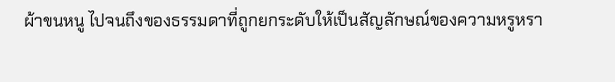ผ้าขนหนู ไปจนถึงของธรรมดาที่ถูกยกระดับให้เป็นสัญลักษณ์ของความหรูหรา